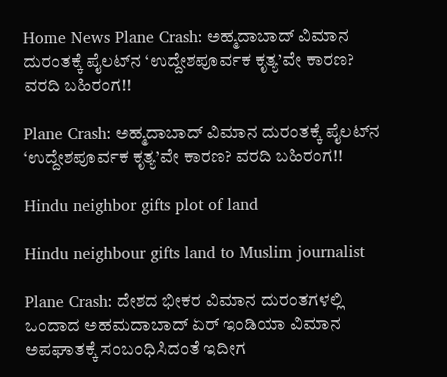Home News Plane Crash: ಅಹ್ಮದಾಬಾದ್ ವಿಮಾನ ದುರಂತಕ್ಕೆ ಪೈಲಟ್‌ನ ‘ಉದ್ದೇಶಪೂರ್ವಕ ಕೃತ್ಯ’ವೇ ಕಾರಣ? ವರದಿ ಬಹಿರಂಗ!!

Plane Crash: ಅಹ್ಮದಾಬಾದ್ ವಿಮಾನ ದುರಂತಕ್ಕೆ ಪೈಲಟ್‌ನ ‘ಉದ್ದೇಶಪೂರ್ವಕ ಕೃತ್ಯ’ವೇ ಕಾರಣ? ವರದಿ ಬಹಿರಂಗ!!

Hindu neighbor gifts plot of land

Hindu neighbour gifts land to Muslim journalist

Plane Crash: ದೇಶದ ಭೀಕರ ವಿಮಾನ ದುರಂತಗಳಲ್ಲಿ ಒಂದಾದ ಅಹಮದಾಬಾದ್‌ ಏರ್‌ ಇಂಡಿಯಾ ವಿಮಾನ ಅಪಘಾತಕ್ಕೆ ಸಂಬಂಧಿಸಿದಂತೆ ಇದೀಗ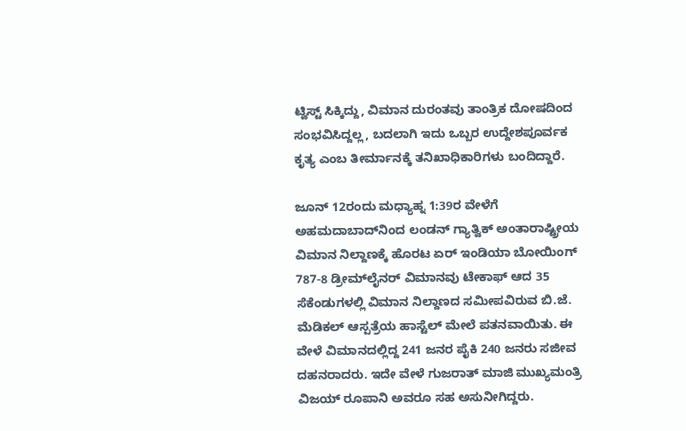ಟ್ವಿಸ್ಟ್ ಸಿಕ್ಕಿದ್ದು, ವಿಮಾನ ದುರಂತವು ತಾಂತ್ರಿಕ ದೋಷದಿಂದ ಸಂಭವಿಸಿದ್ದಲ್ಲ, ಬದಲಾಗಿ ಇದು ಒಬ್ಬರ ಉದ್ದೇಶಪೂರ್ವಕ ಕೃತ್ಯ ಎಂಬ ತೀರ್ಮಾನಕ್ಕೆ ತನಿಖಾಧಿಕಾರಿಗಳು ಬಂದಿದ್ದಾರೆ.

ಜೂನ್‌ 12ರಂದು ಮಧ್ಯಾಹ್ನ 1:39ರ ವೇಳೆಗೆ ಅಹಮದಾಬಾದ್‌ನಿಂದ ಲಂಡನ್‌ ಗ್ಯಾತ್ವಿಕ್‌ ಅಂತಾರಾಷ್ಟ್ರೀಯ ವಿಮಾನ ನಿಲ್ದಾಣಕ್ಕೆ ಹೊರಟ ಏರ್‌ ಇಂಡಿಯಾ ಬೋಯಿಂಗ್‌ 787-8 ಡ್ರೀಮ್‌ಲೈನರ್‌ ವಿಮಾನವು ಟೇಕಾಫ್‌ ಆದ 35 ಸೆಕೆಂಡುಗಳಲ್ಲಿ ವಿಮಾನ ನಿಲ್ದಾಣದ ಸಮೀಪವಿರುವ ಬಿ.ಜೆ. ಮೆಡಿಕಲ್‌ ಆಸ್ಪತ್ರೆಯ ಹಾಸ್ಟೆಲ್‌ ಮೇಲೆ ಪತನವಾಯಿತು. ಈ ವೇಳೆ ವಿಮಾನದಲ್ಲಿದ್ದ 241 ಜನರ ಪೈಕಿ 240 ಜನರು ಸಜೀವ ದಹನರಾದರು. ಇದೇ ವೇಳೆ ಗುಜರಾತ್‌ ಮಾಜಿ ಮುಖ್ಯಮಂತ್ರಿ ವಿಜಯ್‌ ರೂಪಾನಿ ಅವರೂ ಸಹ ಅಸುನೀಗಿದ್ದರು.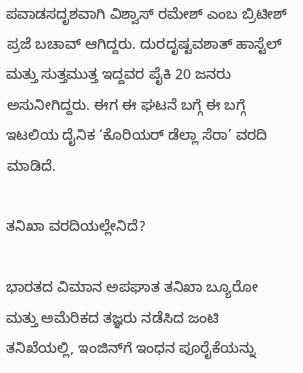ಪವಾಡಸದೃಶವಾಗಿ ವಿಶ್ವಾಸ್‌ ರಮೇಶ್‌ ಎಂಬ ಬ್ರಿಟೀಶ್‌ ಪ್ರಜೆ ಬಚಾವ್‌ ಆಗಿದ್ದರು. ದುರದೃಷ್ಟವಶಾತ್‌ ಹಾಸ್ಟೆಲ್‌ ಮತ್ತು ಸುತ್ತಮುತ್ತ ಇದ್ದವರ ಪೈಕಿ 20 ಜನರು ಅಸುನೀಗಿದ್ದರು. ಈಗ ಈ ಘಟನೆ ಬಗ್ಗೆ ಈ ಬಗ್ಗೆ ಇಟಲಿಯ ದೈನಿಕ ‘ಕೊರಿಯರ್ ಡೆಲ್ಲಾ ಸೆರಾ’ ವರದಿ ಮಾಡಿದೆ.

ತನಿಖಾ ವರದಿಯಲ್ಲೇನಿದೆ?

ಭಾರತದ ವಿಮಾನ ಅಪಘಾತ ತನಿಖಾ ಬ್ಯೂರೋ ಮತ್ತು ಅಮೆರಿಕದ ತಜ್ಞರು ನಡೆಸಿದ ಜಂಟಿ ತನಿಖೆಯಲ್ಲಿ, ಇಂಜಿನ್‌ಗೆ ಇಂಧನ ಪೂರೈಕೆಯನ್ನು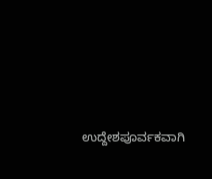ಉದ್ದೇಶಪೂರ್ವಕವಾಗಿ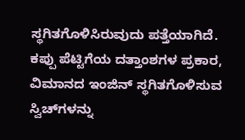ಸ್ಥಗಿತಗೊಳಿಸಿರುವುದು ಪತ್ತೆಯಾಗಿದೆ. ಕಪ್ಪು ಪೆಟ್ಟಿಗೆಯ ದತ್ತಾಂಶಗಳ ಪ್ರಕಾರ, ವಿಮಾನದ ಇಂಜಿನ್ ಸ್ಥಗಿತಗೊಳಿಸುವ ಸ್ವಿಚ್‌ಗಳನ್ನು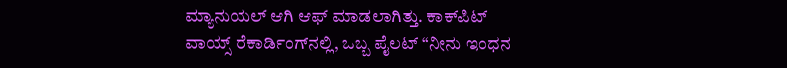ಮ್ಯಾನುಯಲ್ ಆಗಿ ಆಫ್ ಮಾಡಲಾಗಿತ್ತು. ಕಾಕ್‌ಪಿಟ್ ವಾಯ್ಸ್ ರೆಕಾರ್ಡಿಂಗ್‌ನಲ್ಲಿ, ಒಬ್ಬ ಪೈಲಟ್ “ನೀನು ಇಂಧನ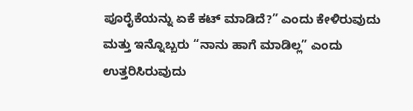ಪೂರೈಕೆಯನ್ನು ಏಕೆ ಕಟ್ ಮಾಡಿದೆ?” ಎಂದು ಕೇಳಿರುವುದು ಮತ್ತು ಇನ್ನೊಬ್ಬರು “ನಾನು ಹಾಗೆ ಮಾಡಿಲ್ಲ” ಎಂದು ಉತ್ತರಿಸಿರುವುದು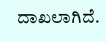ದಾಖಲಾಗಿದೆ.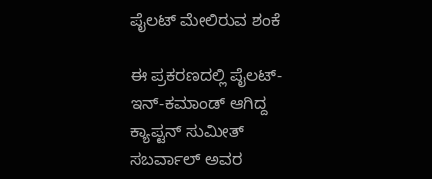ಪೈಲಟ್ ಮೇಲಿರುವ ಶಂಕೆ

ಈ ಪ್ರಕರಣದಲ್ಲಿ ಪೈಲಟ್-ಇನ್-ಕಮಾಂಡ್ ಆಗಿದ್ದ ಕ್ಯಾಪ್ಟನ್ ಸುಮೀತ್ ಸಬರ್ವಾಲ್ ಅವರ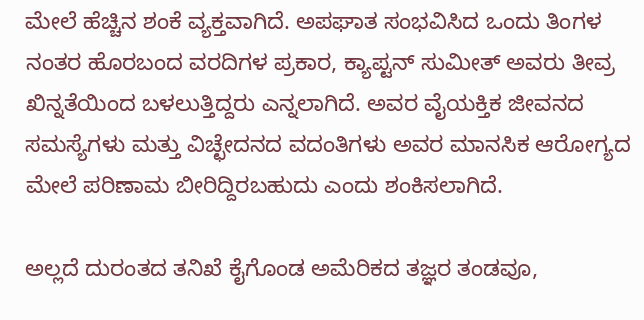ಮೇಲೆ ಹೆಚ್ಚಿನ ಶಂಕೆ ವ್ಯಕ್ತವಾಗಿದೆ. ಅಪಘಾತ ಸಂಭವಿಸಿದ ಒಂದು ತಿಂಗಳ ನಂತರ ಹೊರಬಂದ ವರದಿಗಳ ಪ್ರಕಾರ, ಕ್ಯಾಪ್ಟನ್ ಸುಮೀತ್ ಅವರು ತೀವ್ರ ಖಿನ್ನತೆಯಿಂದ ಬಳಲುತ್ತಿದ್ದರು ಎನ್ನಲಾಗಿದೆ. ಅವರ ವೈಯಕ್ತಿಕ ಜೀವನದ ಸಮಸ್ಯೆಗಳು ಮತ್ತು ವಿಚ್ಛೇದನದ ವದಂತಿಗಳು ಅವರ ಮಾನಸಿಕ ಆರೋಗ್ಯದ ಮೇಲೆ ಪರಿಣಾಮ ಬೀರಿದ್ದಿರಬಹುದು ಎಂದು ಶಂಕಿಸಲಾಗಿದೆ.

ಅಲ್ಲದೆ ದುರಂತದ ತನಿಖೆ ಕೈಗೊಂಡ ಅಮೆರಿಕದ ತಜ್ಞರ ತಂಡವೂ,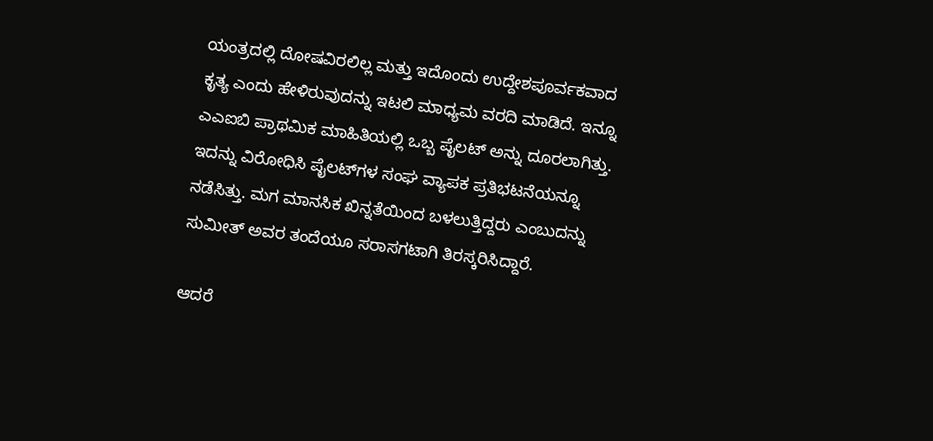ಯಂತ್ರದಲ್ಲಿ ದೋಷವಿರಲಿಲ್ಲ ಮತ್ತು ಇದೊಂದು ಉದ್ದೇಶಪೂರ್ವಕವಾದ ಕೃತ್ಯ ಎಂದು ಹೇಳಿರುವುದನ್ನು ಇಟಲಿ ಮಾಧ್ಯಮ ವರದಿ ಮಾಡಿದೆ. ಇನ್ನೂ ಎಎಐಬಿ ಪ್ರಾಥಮಿಕ ಮಾಹಿತಿಯಲ್ಲಿ ಒಬ್ಬ ಪೈಲಟ್‌ ಅನ್ನು ದೂರಲಾಗಿತ್ತು. ಇದನ್ನು ವಿರೋಧಿಸಿ ಪೈಲಟ್‌ಗಳ ಸಂಘ ವ್ಯಾಪಕ ಪ್ರತಿಭಟನೆಯನ್ನೂ ನಡೆಸಿತ್ತು. ಮಗ ಮಾನಸಿಕ ಖಿನ್ನತೆಯಿಂದ ಬಳಲುತ್ತಿದ್ದರು ಎಂಬುದನ್ನು ಸುಮೀತ್ ಅವರ ತಂದೆಯೂ ಸರಾಸಗಟಾಗಿ ತಿರಸ್ಕರಿಸಿದ್ದಾರೆ.

ಆದರೆ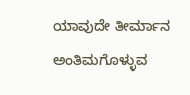ಯಾವುದೇ ತೀರ್ಮಾನ ಅಂತಿಮಗೊಳ್ಳುವ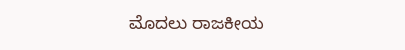ಮೊದಲು ರಾಜಕೀಯ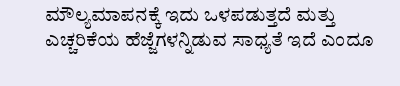ಮೌಲ್ಯಮಾಪನಕ್ಕೆ ಇದು ಒಳಪಡುತ್ತದೆ ಮತ್ತು ಎಚ್ಚರಿಕೆಯ ಹೆಜ್ಜೆಗಳನ್ನಿಡುವ ಸಾಧ್ಯತೆ ಇದೆ ಎಂದೂ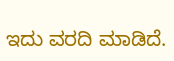ಇದು ವರದಿ ಮಾಡಿದೆ.